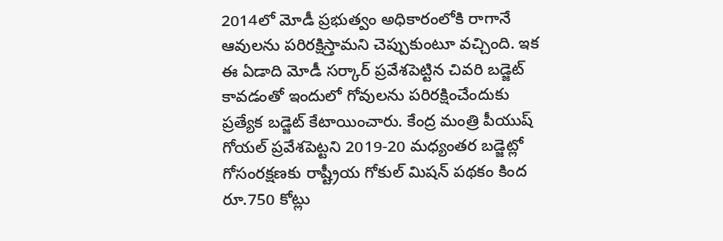2014లో మోడీ ప్రభుత్వం అధికారంలోకి రాగానే ఆవులను పరిరక్షిస్తామని చెప్పుకుంటూ వచ్చింది. ఇక ఈ ఏడాది మోడీ సర్కార్ ప్రవేశపెట్టిన చివరి బడ్జెట్ కావడంతో ఇందులో గోవులను పరిరక్షించేందుకు ప్రత్యేక బడ్జెట్ కేటాయించారు. కేంద్ర మంత్రి పీయుష్ గోయల్ ప్రవేశపెట్టని 2019-20 మధ్యంతర బడ్జెట్లో గోసంరక్షణకు రాష్ట్రీయ గోకుల్ మిషన్ పథకం కింద రూ.750 కోట్లు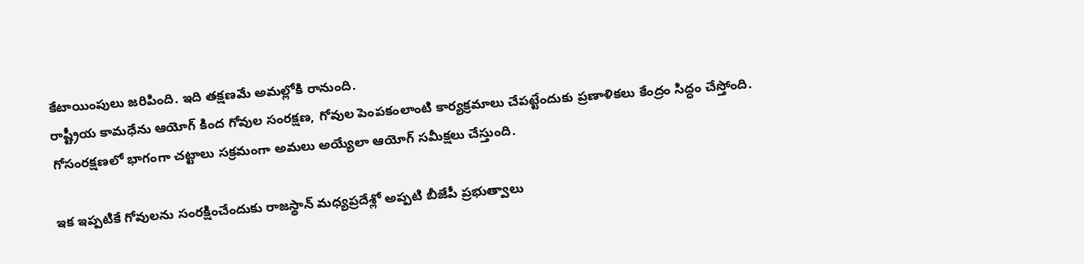కేటాయింపులు జరిపింది. ఇది తక్షణమే అమల్లోకి రానుంది.
రాష్ట్రీయ కామధేను ఆయోగ్ కింద గోవుల సంరక్షణ, గోవుల పెంపకంలాంటి కార్యక్రమాలు చేపట్టేందుకు ప్రణాళికలు కేంద్రం సిద్ధం చేస్తోంది. గోసంరక్షణలో భాగంగా చట్టాలు సక్రమంగా అమలు అయ్యేలా ఆయోగ్ సమీక్షలు చేస్తుంది.

ఇక ఇప్పటికే గోవులను సంరక్షించేందుకు రాజస్థాన్ మధ్యప్రదేశ్లో అప్పటి బీజేపీ ప్రభుత్వాలు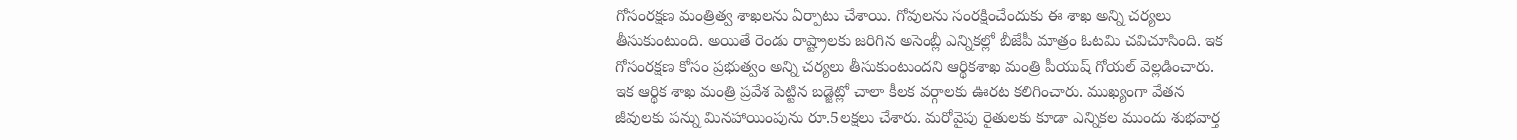గోసంరక్షణ మంత్రిత్వ శాఖలను ఏర్పాటు చేశాయి. గోవులను సంరక్షించేందుకు ఈ శాఖ అన్ని చర్యలు తీసుకుంటుంది. అయితే రెండు రాష్ట్రాలకు జరిగిన అసెంబ్లీ ఎన్నికల్లో బీజేపీ మాత్రం ఓటమి చవిచూసింది. ఇక గోసంరక్షణ కోసం ప్రభుత్వం అన్ని చర్యలు తీసుకుంటుందని ఆర్థికశాఖ మంత్రి పీయుష్ గోయల్ వెల్లడించారు.
ఇక ఆర్థిక శాఖ మంత్రి ప్రవేశ పెట్టిన బడ్జెట్లో చాలా కీలక వర్గాలకు ఊరట కలిగించారు. ముఖ్యంగా వేతన జీవులకు పన్ను మినహాయింపును రూ.5లక్షలు చేశారు. మరోవైపు రైతులకు కూడా ఎన్నికల ముందు శుభవార్త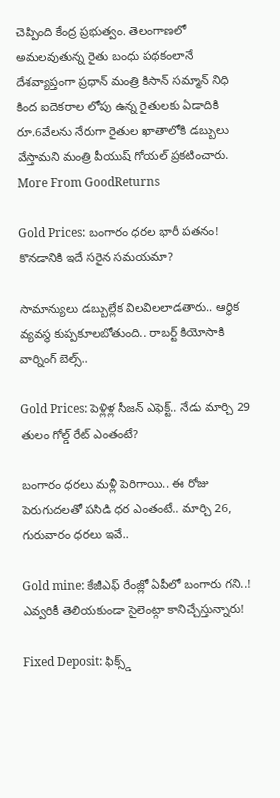చెప్పింది కేంద్ర ప్రభుత్వం. తెలంగాణలో అమలవుతున్న రైతు బంధు పథకంలానే దేశవ్యాప్తంగా ప్రధాన్ మంత్రి కిసాన్ సమ్మాన్ నిధి కింద ఐదెకరాల లోపు ఉన్న రైతులకు ఏడాదికి రూ.6వేలను నేరుగా రైతుల ఖాతాలోకి డబ్బులు వేస్తామని మంత్రి పీయుష్ గోయల్ ప్రకటించారు.
More From GoodReturns

Gold Prices: బంగారం ధరల భారీ పతనం! కొనడానికి ఇదే సరైన సమయమా?

సామాన్యులు డబ్బుల్లేక విలవిలలాడతారు.. ఆర్థిక వ్యవస్థ కుప్పకూలబోతుంది.. రాబర్ట్ కియోసాకి వార్నింగ్ బెల్స్..

Gold Prices: పెళ్లిళ్ల సీజన్ ఎఫెక్ట్.. నేడు మార్చి 29 తులం గోల్డ్ రేట్ ఎంతంటే?

బంగారం ధరలు మళ్లీ పెరిగాయి.. ఈ రోజు పెరుగుదలతో పసిడి ధర ఎంతంటే.. మార్చి 26, గురువారం ధరలు ఇవే..

Gold mine: కేజీఎఫ్ రేంజ్లో ఏపీలో బంగారు గని..! ఎవ్వరికీ తెలియకుండా సైలెంట్గా కానిచ్చేస్తున్నారు!

Fixed Deposit: ఫిక్స్డ్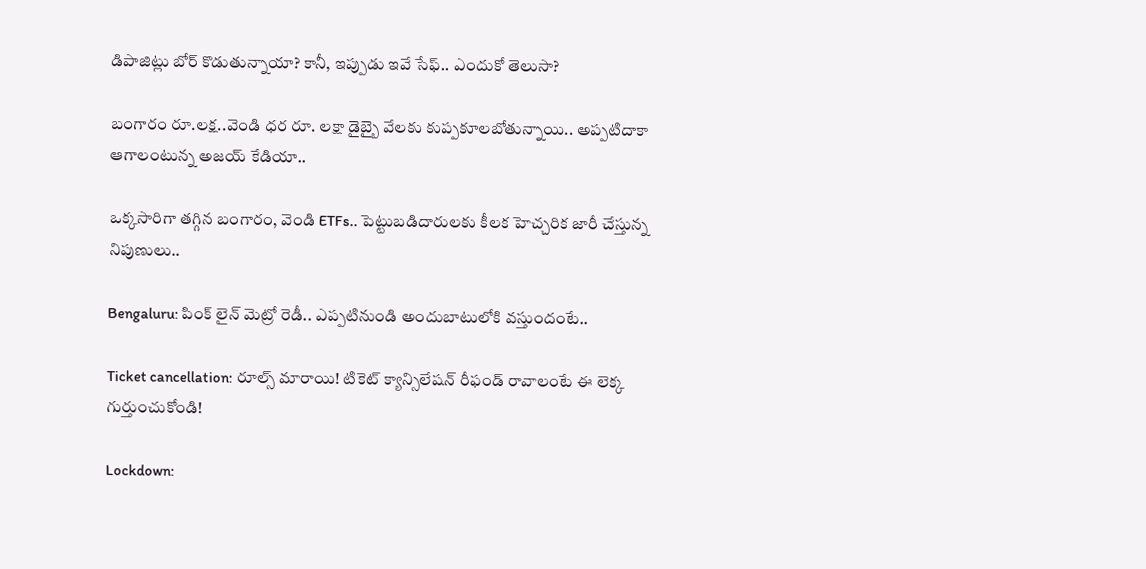డిపాజిట్లు బోర్ కొడుతున్నాయా? కానీ, ఇప్పుడు ఇవే సేఫ్.. ఎందుకో తెలుసా?

బంగారం రూ.లక్ష..వెండి ధర రూ. లక్షా డైబ్బై వేలకు కుప్పకూలబోతున్నాయి.. అప్పటిదాకా ఆగాలంటున్న అజయ్ కేడియా..

ఒక్కసారిగా తగ్గిన బంగారం, వెండి ETFs.. పెట్టుబడిదారులకు కీలక హెచ్చరిక జారీ చేస్తున్న నిపుణులు..

Bengaluru: పింక్ లైన్ మెట్రో రెడీ.. ఎప్పటినుండి అందుబాటులోకి వస్తుందంటే..

Ticket cancellation: రూల్స్ మారాయి! టికెట్ క్యాన్సిలేషన్ రీఫండ్ రావాలంటే ఈ లెక్క గుర్తుంచుకోండి!

Lockdown: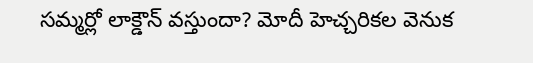సమ్మర్లో లాక్డౌన్ వస్తుందా? మోదీ హెచ్చరికల వెనుక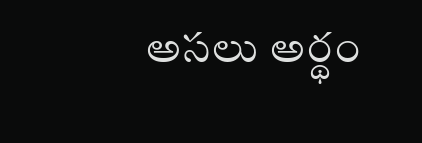అసలు అర్థం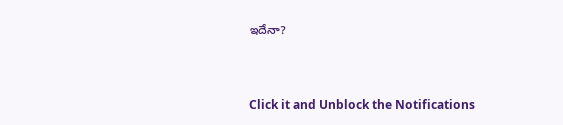ఇదేనా?



Click it and Unblock the Notifications